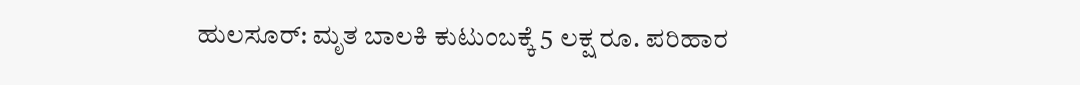ಹುಲಸೂರ್: ಮೃತ ಬಾಲಕಿ ಕುಟುಂಬಕ್ಕೆ 5 ಲಕ್ಷ ರೂ. ಪರಿಹಾರ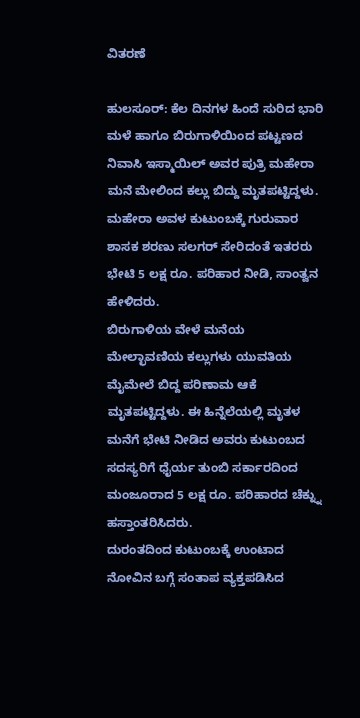ವಿತರಣೆ

ಹುಲಸೂರ್: ಕೆಲ ದಿನಗಳ ಹಿಂದೆ ಸುರಿದ ಭಾರಿ ಮಳೆ ಹಾಗೂ ಬಿರುಗಾಳಿಯಿಂದ ಪಟ್ಟಣದ ನಿವಾಸಿ ಇಸ್ಮಾಯಿಲ್ ಅವರ ಪುತ್ರಿ ಮಹೇರಾ ಮನೆ ಮೇಲಿಂದ ಕಲ್ಲು ಬಿದ್ದು ಮೃತಪಟ್ಟಿದ್ದಳು. ಮಹೇರಾ ಅವಳ ಕುಟುಂಬಕ್ಕೆ ಗುರುವಾರ ಶಾಸಕ ಶರಣು ಸಲಗರ್ ಸೇರಿದಂತೆ ಇತರರು ಭೇಟಿ 5 ಲಕ್ಷ ರೂ. ಪರಿಹಾರ ನೀಡಿ, ಸಾಂತ್ವನ ಹೇಳಿದರು.
ಬಿರುಗಾಳಿಯ ವೇಳೆ ಮನೆಯ ಮೇಲ್ಛಾವಣಿಯ ಕಲ್ಲುಗಳು ಯುವತಿಯ ಮೈಮೇಲೆ ಬಿದ್ದ ಪರಿಣಾಮ ಆಕೆ ಮೃತಪಟ್ಟಿದ್ದಳು. ಈ ಹಿನ್ನೆಲೆಯಲ್ಲಿ ಮೃತಳ ಮನೆಗೆ ಭೇಟಿ ನೀಡಿದ ಅವರು ಕುಟುಂಬದ ಸದಸ್ಯರಿಗೆ ಧೈರ್ಯ ತುಂಬಿ ಸರ್ಕಾರದಿಂದ ಮಂಜೂರಾದ 5 ಲಕ್ಷ ರೂ. ಪರಿಹಾರದ ಚೆಕ್ನ್ನು ಹಸ್ತಾಂತರಿಸಿದರು.
ದುರಂತದಿಂದ ಕುಟುಂಬಕ್ಕೆ ಉಂಟಾದ ನೋವಿನ ಬಗ್ಗೆ ಸಂತಾಪ ವ್ಯಕ್ತಪಡಿಸಿದ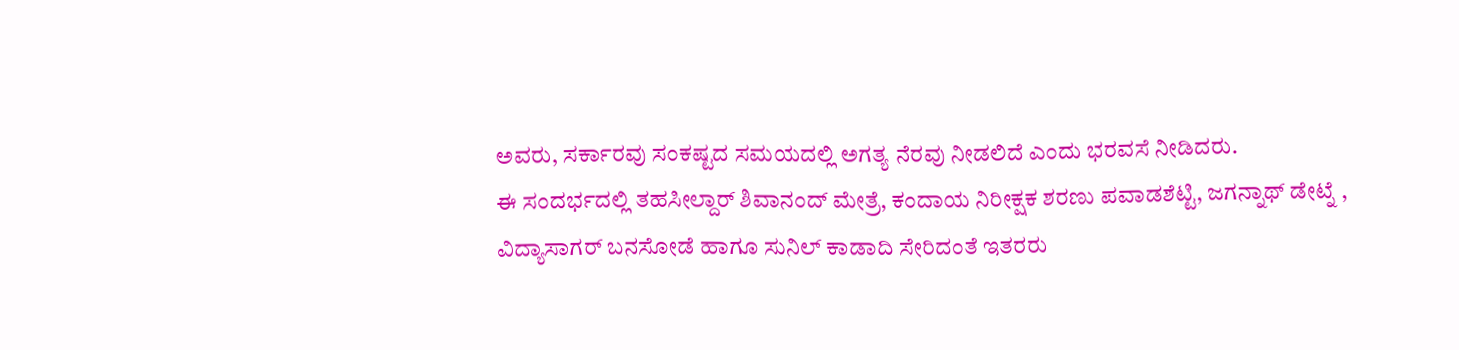ಅವರು, ಸರ್ಕಾರವು ಸಂಕಷ್ಟದ ಸಮಯದಲ್ಲಿ ಅಗತ್ಯ ನೆರವು ನೀಡಲಿದೆ ಎಂದು ಭರವಸೆ ನೀಡಿದರು.
ಈ ಸಂದರ್ಭದಲ್ಲಿ ತಹಸೀಲ್ದಾರ್ ಶಿವಾನಂದ್ ಮೇತ್ರೆ, ಕಂದಾಯ ನಿರೀಕ್ಷಕ ಶರಣು ಪವಾಡಶೆಟ್ಟಿ, ಜಗನ್ನಾಥ್ ಡೇಟ್ನೆ , ವಿದ್ಯಾಸಾಗರ್ ಬನಸೋಡೆ ಹಾಗೂ ಸುನಿಲ್ ಕಾಡಾದಿ ಸೇರಿದಂತೆ ಇತರರು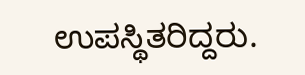ಉಪಸ್ಥಿತರಿದ್ದರು.